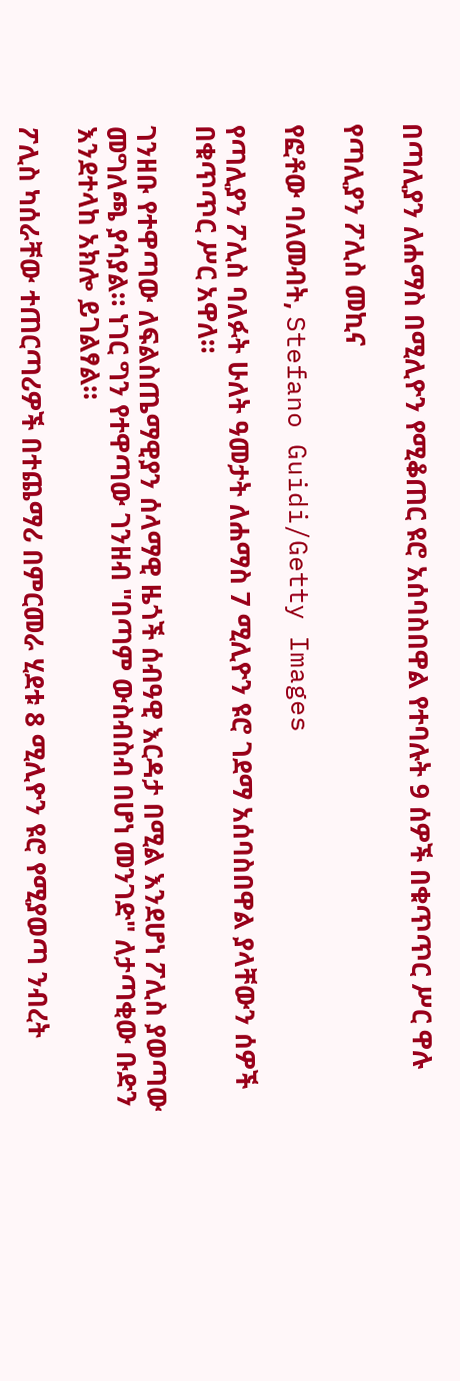በጣሊያን ለሐማስ በሚሊዮን የሚቆጠር ዩሮ አሰባስበዋል የተባሉት 9 ሰዎች በቁጥጥር ሥር ዋሉ

የጣሊያን ፖሊስ መኪና

የፎቶው ባለመብት, Stefano Guidi/Getty Images

የጣሊያን ፖሊስ ባለፉት ሁለት ዓመታት ለሐማስ 7 ሚሊዮን ዩሮ ገደማ አሰባስበዋል ያላቸውን ሰዎች በቁጥጥር ሥር አዋለ።

ገንዘቡ የተዋጣው ለፍልስጤማዊያን ሰላማዊ ዜጎች ሰብዓዊ እርዳታ በሚል እንደሆነ ፖሊስ ያወጣው መግለጫ ያሳያል። ነገር ግን የተዋጣው ገንዘብ "በጣም ውስብስብ በሆነ መንገድ" ለታጣቂው ቡድን እንደተላከ አክሎ ይገልፃል።

ፖሊስ ካሰራቸው ተጠርጣሪዎች በተጨማሪ በምርመራ ሂደቱ 8 ሚሊዮን ዩሮ የሚያወጣ ንብረት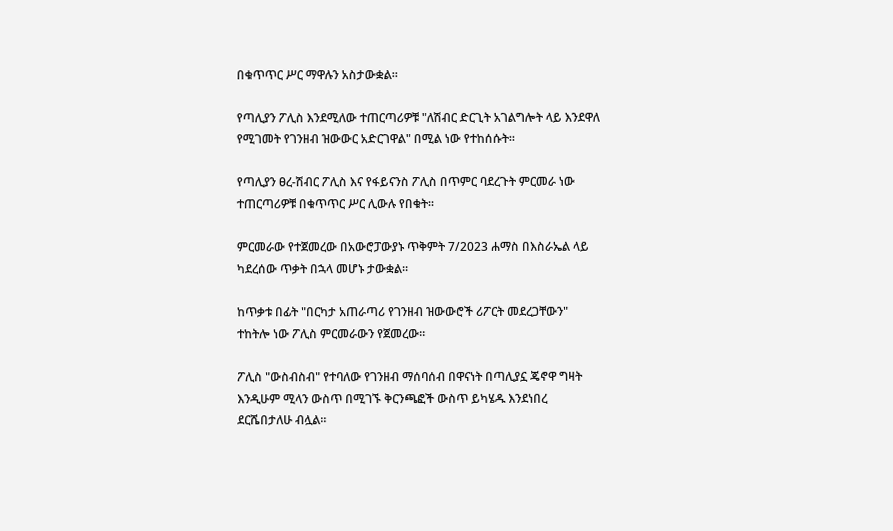በቁጥጥር ሥር ማዋሉን አስታውቋል።

የጣሊያን ፖሊስ እንደሚለው ተጠርጣሪዎቹ "ለሽብር ድርጊት አገልግሎት ላይ እንደዋለ የሚገመት የገንዘብ ዝውውር አድርገዋል" በሚል ነው የተከሰሱት።

የጣሊያን ፀረ-ሽብር ፖሊስ እና የፋይናንስ ፖሊስ በጥምር ባደረጉት ምርመራ ነው ተጠርጣሪዎቹ በቁጥጥር ሥር ሊውሉ የበቁት።

ምርመራው የተጀመረው በአውሮፓውያኑ ጥቅምት 7/2023 ሐማስ በእስራኤል ላይ ካደረሰው ጥቃት በኋላ መሆኑ ታውቋል።

ከጥቃቱ በፊት "በርካታ አጠራጣሪ የገንዘብ ዝውውሮች ሪፖርት መደረጋቸውን" ተከትሎ ነው ፖሊስ ምርመራውን የጀመረው።

ፖሊስ "ውስብስብ" የተባለው የገንዘብ ማሰባሰብ በዋናነት በጣሊያኗ ጄኖዋ ግዛት እንዲሁም ሚላን ውስጥ በሚገኙ ቅርንጫፎች ውስጥ ይካሄዱ እንደነበረ ደርሼበታለሁ ብሏል።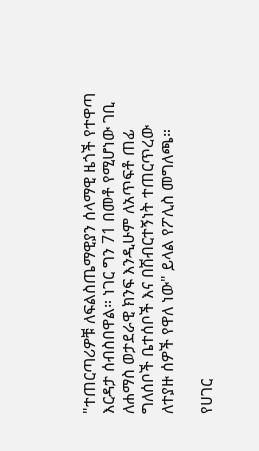"ተጠርጣሪዎቹ ለፍልስጤማዊያን ሰላማዊ ዜጎች የተዋጣ እርዳታ ሰብስበዋል። ነገር ግን 71 በመቶ የሚሆነው ገቢ ለሐማስ ወታደራዊ ክንፍ እንዲሁም ለአጥፍቶ ጠፊ ግለሰቦች ቤተሰቦች እና በሽብርተኝነት ተጠርጥረው ለተያዙ ሰዎች የዋለ ነው" ይላል የፖሊስ መግለጫ።

የሀገር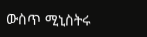ውስጥ ሚኒስትሩ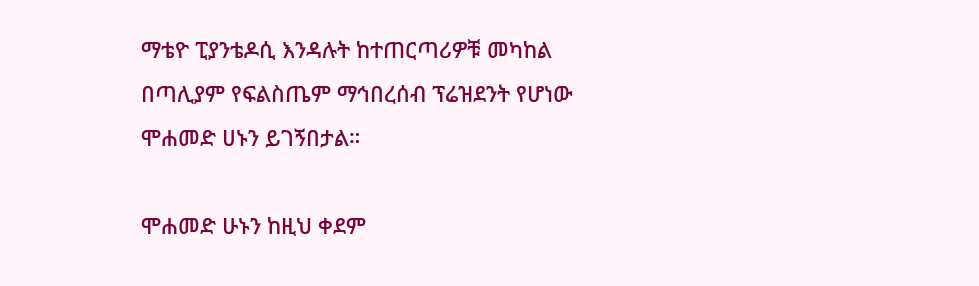ማቴዮ ፒያንቴዶሲ እንዳሉት ከተጠርጣሪዎቹ መካከል በጣሊያም የፍልስጤም ማኅበረሰብ ፕሬዝደንት የሆነው ሞሐመድ ሀኑን ይገኝበታል።

ሞሐመድ ሁኑን ከዚህ ቀደም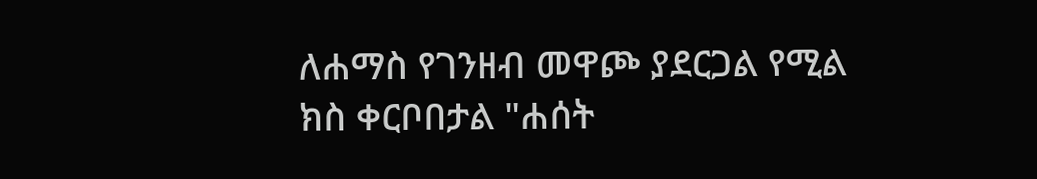ለሐማስ የገንዘብ መዋጮ ያደርጋል የሚል ክስ ቀርቦበታል "ሐሰት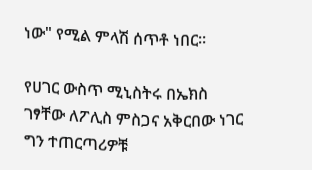ነው" የሚል ምላሽ ሰጥቶ ነበር።

የሀገር ውስጥ ሚኒስትሩ በኤክስ ገፃቸው ለፖሊስ ምስጋና አቅርበው ነገር ግን ተጠርጣሪዎቹ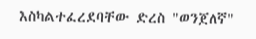እስካልተፈረደባቸው ድረስ "ወንጀለኛ"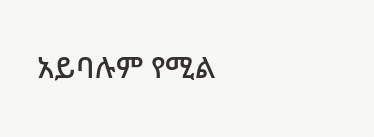አይባሉም የሚል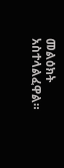መልዕክት አስተላልፈዋል።